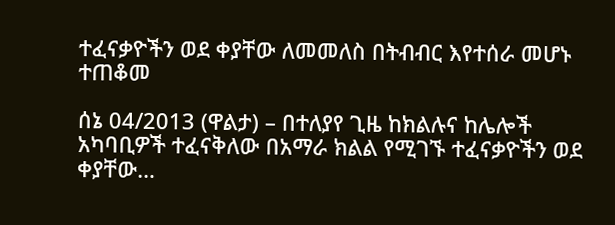ተፈናቃዮችን ወደ ቀያቸው ለመመለስ በትብብር እየተሰራ መሆኑ ተጠቆመ

ሰኔ 04/2013 (ዋልታ) – በተለያየ ጊዜ ከክልሉና ከሌሎች አካባቢዎች ተፈናቅለው በአማራ ክልል የሚገኙ ተፈናቃዮችን ወደ ቀያቸው…